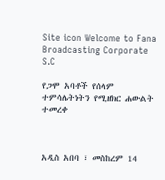Site icon Welcome to Fana Broadcasting Corporate S.C

የጋሞ አባቶች የሰላም ተምሳሌትነትን የሚዘክር ሐውልት ተመረቀ



አዲስ አበባ ፣ መስከረም 14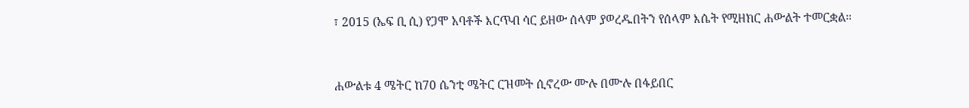፣ 2015 (ኤፍ ቢ ሲ) የጋሞ አባቶች እርጥብ ሳር ይዘው ሰላም ያወረዱበትን የሰላም እሴት የሚዘክር ሐውልት ተመርቋል።



ሐውልቱ 4 ሜትር ከ70 ሴንቲ ሜትር ርዝመት ሲኖረው ሙሉ በሙሉ በፋይበር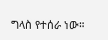ግላስ የተሰራ ነው።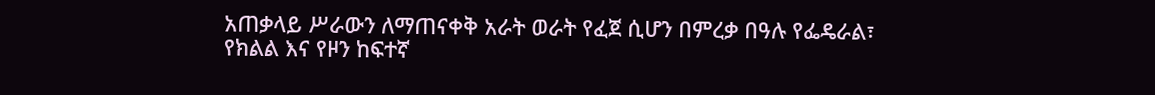አጠቃላይ ሥራውን ለማጠናቀቅ አራት ወራት የፈጀ ሲሆን በምረቃ በዓሉ የፌዴራል፣ የክልል እና የዞን ከፍተኛ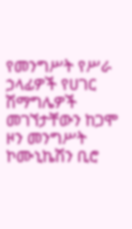የመንግሥት የሥራ ኃላፊዎች የሀገር ሽማግሌዎች መገኘታቸውን ከጋሞ ዞን መንግሥት ኮሙኒኬሽን ቢሮ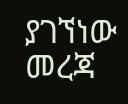ያገኘነው መረጃ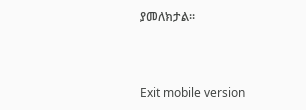ያመለክታል።



Exit mobile version